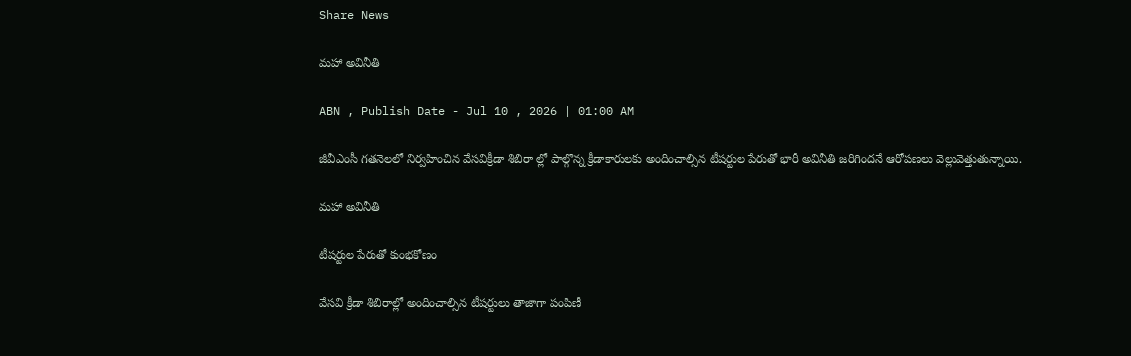Share News

మహా అవినీతి

ABN , Publish Date - Jul 10 , 2026 | 01:00 AM

జీవీఎంసీ గతనెలలో నిర్వహించిన వేసవిక్రీడా శిబిరా ల్లో పాల్గొన్న క్రీడాకారులకు అందించాల్సిన టీషర్టుల పేరుతో భారీ అవినీతి జరిగిందనే ఆరోపణలు వెల్లువెత్తుతున్నాయి.

మహా అవినీతి

టీషర్టుల పేరుతో కుంభకోణం

వేసవి క్రీడా శిబిరాల్లో అందించాల్సిన టీషర్టులు తాజాగా పంపిణీ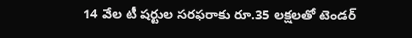14 వేల టీ షర్టుల సరఫరాకు రూ.35 లక్షలతో టెండర్‌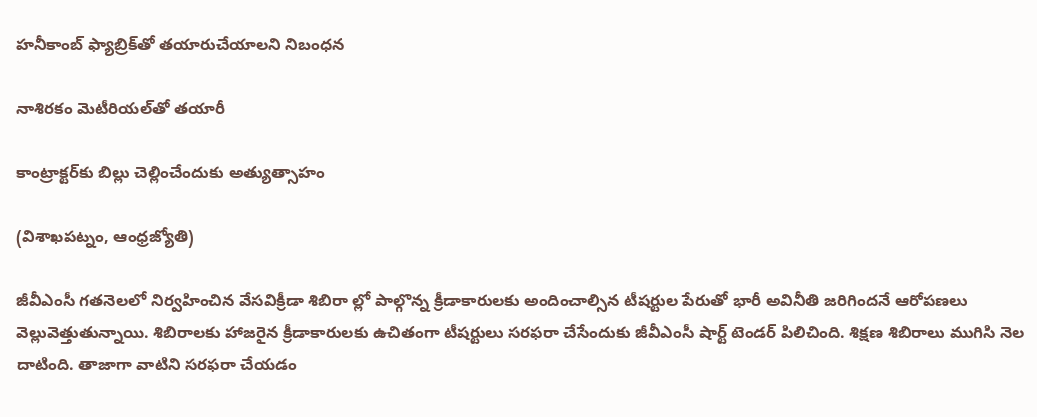హనీకాంబ్‌ ఫ్యాబ్రిక్‌తో తయారుచేయాలని నిబంధన

నాశిరకం మెటీరియల్‌తో తయారీ

కాంట్రాక్టర్‌కు బిల్లు చెల్లించేందుకు అత్యుత్సాహం

(విశాఖపట్నం, ఆంధ్రజ్యోతి)

జీవీఎంసీ గతనెలలో నిర్వహించిన వేసవిక్రీడా శిబిరా ల్లో పాల్గొన్న క్రీడాకారులకు అందించాల్సిన టీషర్టుల పేరుతో భారీ అవినీతి జరిగిందనే ఆరోపణలు వెల్లువెత్తుతున్నాయి. శిబిరాలకు హాజరైన క్రీడాకారులకు ఉచితంగా టీషర్టులు సరఫరా చేసేందుకు జీవీఎంసీ షార్ట్‌ టెండర్‌ పిలిచింది. శిక్షణ శిబిరాలు ముగిసి నెల దాటింది. తాజాగా వాటిని సరఫరా చేయడం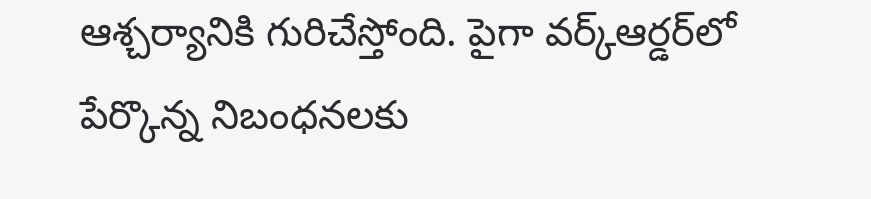ఆశ్చర్యానికి గురిచేస్తోంది. పైగా వర్క్‌ఆర్డర్‌లో పేర్కొన్న నిబంధనలకు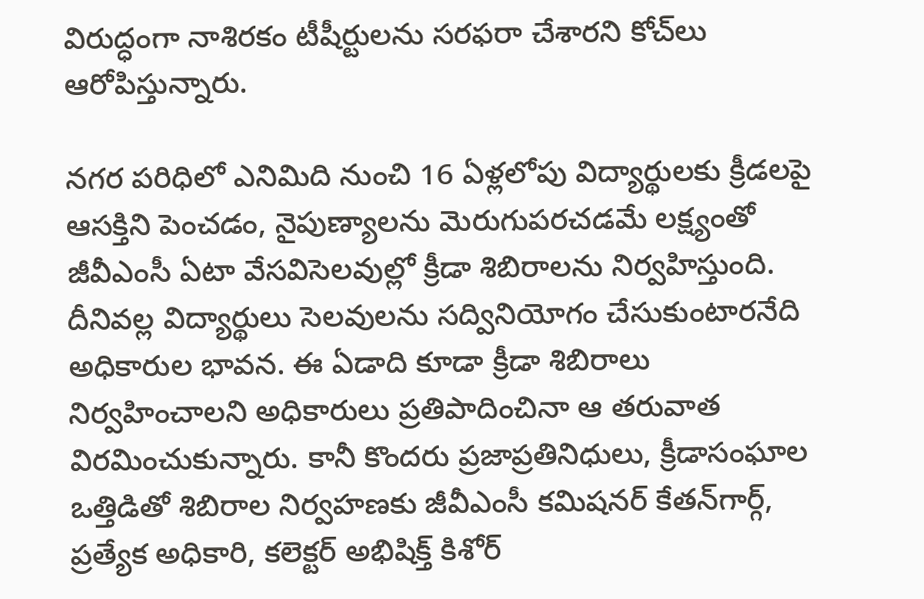విరుద్ధంగా నాశిరకం టీషీర్టులను సరఫరా చేశారని కోచ్‌లు ఆరోపిస్తున్నారు.

నగర పరిధిలో ఎనిమిది నుంచి 16 ఏళ్లలోపు విద్యార్థులకు క్రీడలపై ఆసక్తిని పెంచడం, నైపుణ్యాలను మెరుగుపరచడమే లక్ష్యంతో జీవీఎంసీ ఏటా వేసవిసెలవుల్లో క్రీడా శిబిరాలను నిర్వహిస్తుంది. దీనివల్ల విద్యార్థులు సెలవులను సద్వినియోగం చేసుకుంటారనేది అధికారుల భావన. ఈ ఏడాది కూడా క్రీడా శిబిరాలు నిర్వహించాలని అధికారులు ప్రతిపాదించినా ఆ తరువాత విరమించుకున్నారు. కానీ కొందరు ప్రజాప్రతినిధులు, క్రీడాసంఘాల ఒత్తిడితో శిబిరాల నిర్వహణకు జీవీఎంసీ కమిషనర్‌ కేతన్‌గార్గ్‌, ప్రత్యేక అధికారి, కలెక్టర్‌ అభిషిక్త్‌ కిశోర్‌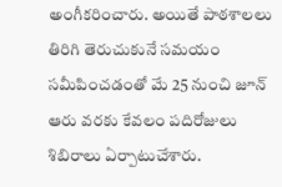అంగీకరించారు. అయితే పాఠశాలలు తిరిగి తెరుచుకునే సమయం సమీపించడంతో మే 25 నుంచి జూన్‌ ఆరు వరకు కేవలం పదిరోజులు శిబిరాలు ఏర్పాటుచేశారు.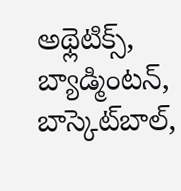అథ్లెటిక్స్‌, బ్యాడ్మింటన్‌, బాస్కెట్‌బాల్‌,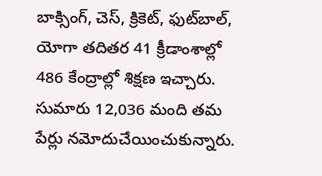బాక్సింగ్‌, చెస్‌, క్రికెట్‌, ఫుట్‌బాల్‌, యోగా తదితర 41 క్రీడాంశాల్లో 486 కేంద్రాల్లో శిక్షణ ఇచ్చారు. సుమారు 12,036 మంది తమ పేర్లు నమోదుచేయించుకున్నారు.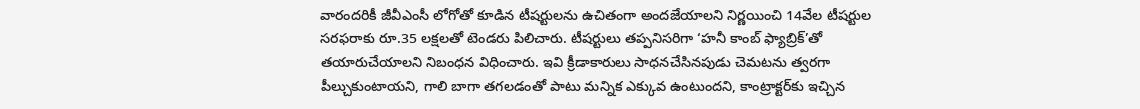వారందరికీ జీవీఎంసీ లోగోతో కూడిన టీషర్టులను ఉచితంగా అందజేయాలని నిర్ణయించి 14వేల టీషర్టుల సరఫరాకు రూ.35 లక్షలతో టెండరు పిలిచారు. టీషర్టులు తప్పనిసరిగా ‘హనీ కాంబ్‌ ఫ్యాబ్రిక్‌’తో తయారుచేయాలని నిబంధన విధించారు. ఇవి క్రీడాకారులు సాధనచేసినపుడు చెమటను త్వరగా పీల్చుకుంటాయని, గాలి బాగా తగలడంతో పాటు మన్నిక ఎక్కువ ఉంటుందని, కాంట్రాక్టర్‌కు ఇచ్చిన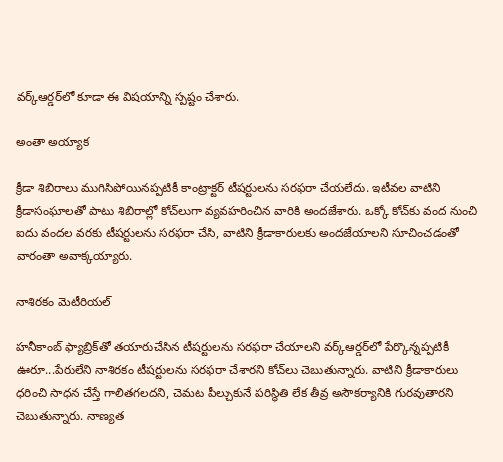వర్క్‌ఆర్డర్‌లో కూడా ఈ విషయాన్ని స్పష్టం చేశారు.

అంతా అయ్యాక

క్రీడా శిబిరాలు ముగిసిపోయినప్పటికీ కాంట్రాక్టర్‌ టీషర్టులను సరఫరా చేయలేదు. ఇటీవల వాటిని క్రీడాసంఘాలతో పాటు శిబిరాల్లో కోచ్‌లుగా వ్యవహరించిన వారికి అందజేశారు. ఒక్కో కోచ్‌కు వంద నుంచి ఐదు వందల వరకు టీషర్టులను సరఫరా చేసి, వాటిని క్రీడాకారులకు అందజేయాలని సూచించడంతో వారంతా అవాక్కయ్యారు.

నాశిరకం మెటీరియల్‌

హనీకాంబ్‌ ఫ్యాబ్రిక్‌తో తయారుచేసిన టీషర్టులను సరఫరా చేయాలని వర్క్‌ఆర్డర్‌లో పేర్కొన్నప్పటికీ ఊరూ...పేరులేని నాశిరకం టీషర్టులను సరఫరా చేశారని కోచ్‌లు చెబుతున్నారు. వాటిని క్రీడాకారులు ధరించి సాధన చేస్తే గాలితగలదని, చెమట పీల్చుకునే పరిస్థితి లేక తీవ్ర అసౌకర్యానికి గురవుతారని చెబుతున్నారు. నాణ్యత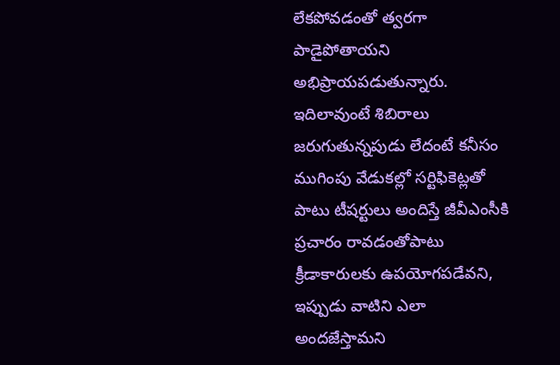లేకపోవడంతో త్వరగా పాడైపోతాయని అభిప్రాయపడుతున్నారు. ఇదిలావుంటే శిబిరాలు జరుగుతున్నపుడు లేదంటే కనీసం ముగింపు వేడుకల్లో సర్టిఫికెట్లతో పాటు టీషర్టులు అందిస్తే జీవీఎంసీకి ప్రచారం రావడంతోపాటు క్రీడాకారులకు ఉపయోగపడేవని, ఇప్పుడు వాటిని ఎలా అందజేస్తామని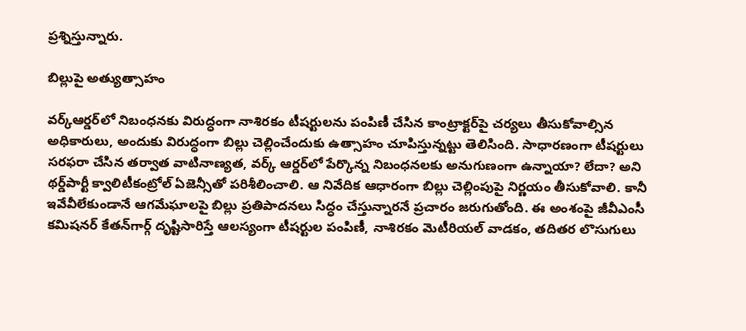ప్రశ్నిస్తున్నారు.

బిల్లుపై అత్యుత్సాహం

వర్క్‌ఆర్డర్‌లో నిబంధనకు విరుద్ధంగా నాశిరకం టీషర్టులను పంపిణీ చేసిన కాంట్రాక్టర్‌పై చర్యలు తీసుకోవాల్సిన అధికారులు, అందుకు విరుద్ధంగా బిల్లు చెల్లించేందుకు ఉత్సాహం చూపిస్తున్నట్టు తెలిసింది. సాధారణంగా టీషర్టులు సరఫరా చేసిన తర్వాత వాటినాణ్యత, వర్క్‌ ఆర్డర్‌లో పేర్కొన్న నిబంధనలకు అనుగుణంగా ఉన్నాయా? లేదా? అని థర్డ్‌పార్టీ క్వాలిటీకంట్రోల్‌ ఏజెన్సీతో పరిశీలించాలి. ఆ నివేదిక ఆధారంగా బిల్లు చెల్లింపుపై నిర్ణయం తీసుకోవాలి. కానీ ఇవేవీలేకుండానే ఆగమేఘాలపై బిల్లు ప్రతిపాదనలు సిద్ధం చేస్తున్నారనే ప్రచారం జరుగుతోంది. ఈ అంశంపై జీవీఎంసీ కమిషనర్‌ కేతన్‌గార్గ్‌ దృష్టిసారిస్తే ఆలస్యంగా టీషర్టుల పంపిణీ, నాశిరకం మెటీరియల్‌ వాడకం, తదితర లొసుగులు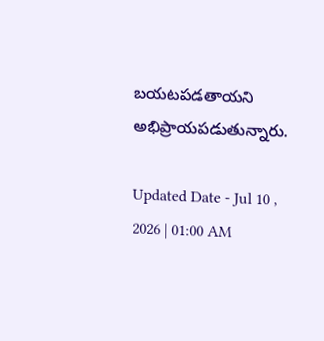బయటపడతాయని అభిప్రాయపడుతున్నారు.

Updated Date - Jul 10 , 2026 | 01:00 AM